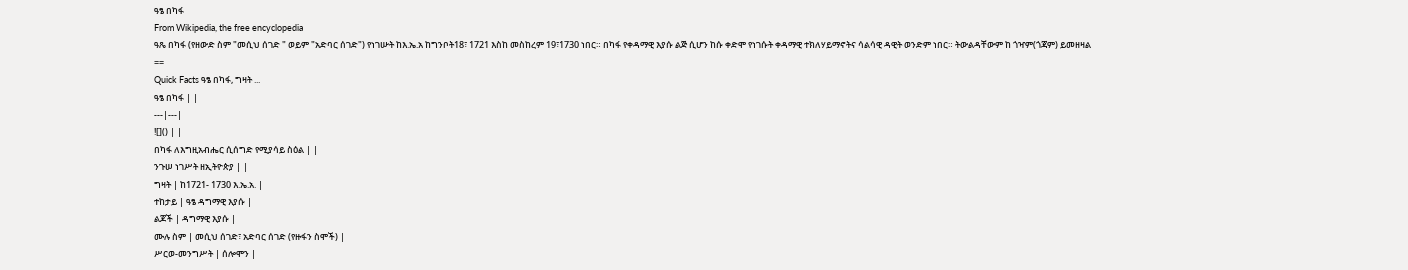ዓፄ በካፋ
From Wikipedia, the free encyclopedia
ዓጼ በካፋ (የዘውድ ስም "መሲህ ሰገድ " ወይም "አድባር ሰገድ") የነገሡት ከእ.ኤ.አ ከግንቦት18፣ 1721 እስከ መስከረም 19፣1730 ነበር። በካፋ የቀዳማዊ እያሱ ልጅ ሲሆን ከሱ ቀድሞ የነገሱት ቀዳማዊ ተክለሃይማኖትና ሳልሳዊ ዳዊት ወንድም ነበር። ትውልዳቸውም ከ ጎዣም(ጎጃም) ይመዘዛል
==
Quick Facts ዓፄ በካፋ, ግዛት ...
ዓፄ በካፋ | |
---|---|
![]() | |
በካፋ ለእግዚአብሔር ሲሰግድ የሚያሳይ ስዕል | |
ንጉሠ ነገሥት ዘኢትዮጵያ | |
ግዛት | ከ1721- 1730 እ.ኤ.አ. |
ተከታይ | ዓፄ ዳግማዊ እያሱ |
ልጆች | ዳግማዊ እያሱ |
ሙሉ ስም | መሲህ ሰገድ፣ አድባር ሰገድ (የዙፋን ስሞች) |
ሥርወ-መንግሥት | ሰሎሞን |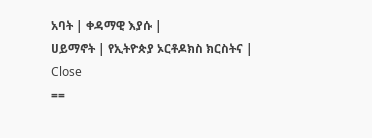አባት | ቀዳማዊ እያሱ |
ሀይማኖት | የኢትዮጵያ ኦርቶዶክስ ክርስትና |
Close
==